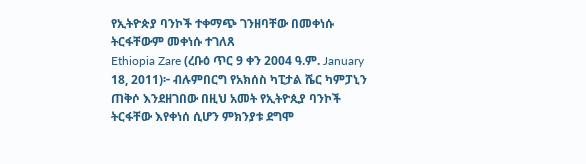የኢትዮጵያ ባንኮች ተቀማጭ ገንዘባቸው በመቀነሱ ትርፋቸውም መቀነሱ ተገለጸ
Ethiopia Zare (ረቡዕ ጥር 9 ቀን 2004 ዓ.ም. January 18, 2011)፦ ብሉምበርግ የአክሰስ ካፒታል ሼር ካምፓኒን ጠቅሶ እንደዘገበው በዚህ አመት የኢትዮጲያ ባንኮች ትርፋቸው እየቀነሰ ሲሆን ምክንያቱ ደግሞ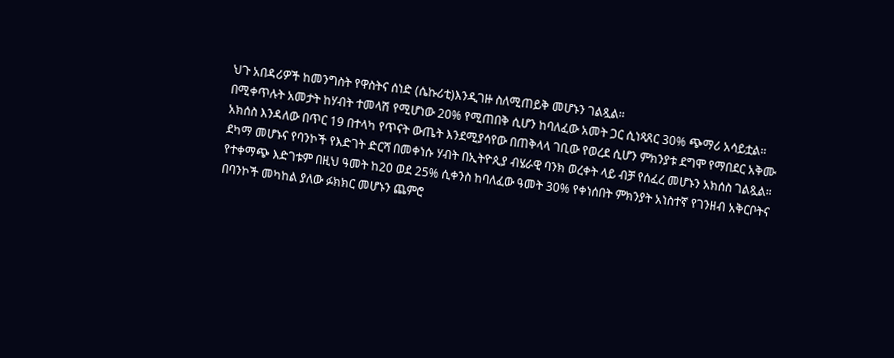ህጉ አበዳሪዎች ከመንግስት የዋስትና ሰነድ (ሴኩሪቲ)እንዲገዙ ስለሚጠይቅ መሆኑን ገልጿል።
በሚቀጥሉት አመታት ከሃብት ተመላሽ የሚሆነው 20% የሚጠበቅ ሲሆን ከባለፈው አመት ጋር ሲነጻጸር 30% ጭማሪ አሳይቷል። አክሰስ እንዳለው በጥር 19 በተላካ የጥናት ውጤት እንደሚያሳየው በጠቅላላ ገቢው የወረደ ሲሆን ምክንያቱ ደግሞ የማበደር አቅሙ ደካማ መሆኑና የባንኮች የእድገት ድርሻ በመቀነሱ ሃብት በኢትዮጲያ ብሄራዊ ባንክ ወረቀት ላይ ብቻ የሰፈረ መሆኑን አክሰስ ገልጿል።
የተቀማጭ እድገቱም በዚህ ዓመት ከ20 ወደ 25% ሲቀንስ ከባለፈው ዓመት 30% የቀነሰበት ምክንያት አነስተኛ የገንዘብ አቅርቦትና በባንኮች መካከል ያለው ፉክክር መሆኑን ጨምሮ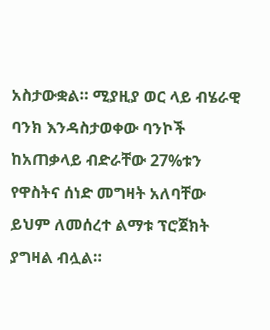አስታውቋል። ሚያዚያ ወር ላይ ብሄራዊ ባንክ እንዳስታወቀው ባንኮች ከአጠቃላይ ብድራቸው 27%ቱን የዋስትና ሰነድ መግዛት አለባቸው ይህም ለመሰረተ ልማቱ ፕሮጀክት ያግዛል ብሏል።